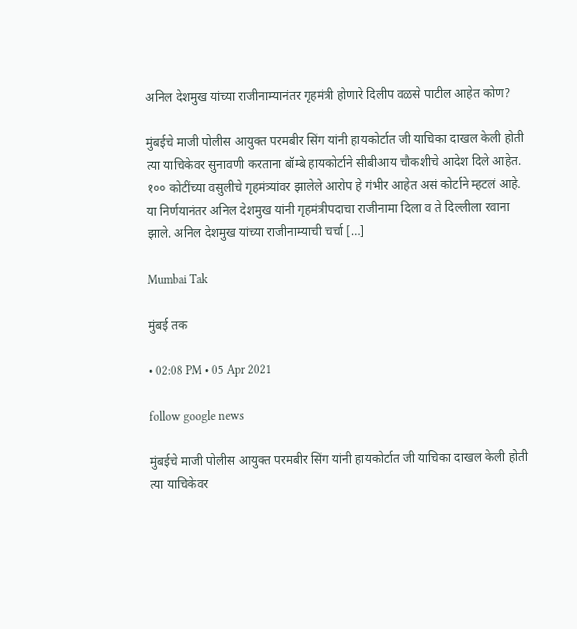अनिल देशमुख यांच्या राजीनाम्यानंतर गृहमंत्री होणारे दिलीप वळसे पाटील आहेत कोण?

मुंबईचे माजी पोलीस आयुक्त परमबीर सिंग यांनी हायकोर्टात जी याचिका दाखल केली होती त्या याचिकेवर सुनावणी करताना बॉम्बे हायकोर्टाने सीबीआय चौकशीचे आदेश दिले आहेत. १०० कोटींच्या वसुलीचे गृहमंत्र्यांवर झालेले आरोप हे गंभीर आहेत असं कोर्टाने म्हटलं आहे. या निर्णयानंतर अनिल देशमुख यांनी गृहमंत्रीपदाचा राजीनामा दिला व ते दिल्लीला रवाना झाले. अनिल देशमुख यांच्या राजीनाम्याची चर्चा […]

Mumbai Tak

मुंबई तक

• 02:08 PM • 05 Apr 2021

follow google news

मुंबईचे माजी पोलीस आयुक्त परमबीर सिंग यांनी हायकोर्टात जी याचिका दाखल केली होती त्या याचिकेवर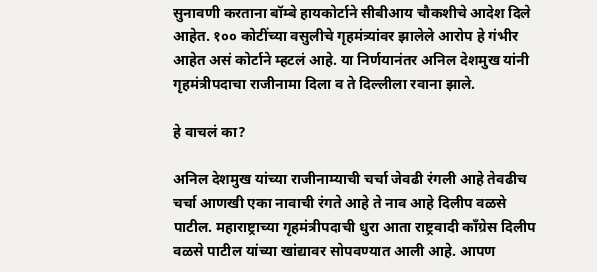सुनावणी करताना बॉम्बे हायकोर्टाने सीबीआय चौकशीचे आदेश दिले आहेत. १०० कोटींच्या वसुलीचे गृहमंत्र्यांवर झालेले आरोप हे गंभीर आहेत असं कोर्टाने म्हटलं आहे. या निर्णयानंतर अनिल देशमुख यांनी गृहमंत्रीपदाचा राजीनामा दिला व ते दिल्लीला रवाना झाले.

हे वाचलं का?

अनिल देशमुख यांच्या राजीनाम्याची चर्चा जेवढी रंगली आहे तेवढीच चर्चा आणखी एका नावाची रंगते आहे ते नाव आहे दिलीप वळसे पाटील. महाराष्ट्राच्या गृहमंत्रीपदाची धुरा आता राष्ट्रवादी काँग्रेस दिलीप वळसे पाटील यांच्या खांद्यावर सोपवण्यात आली आहे. आपण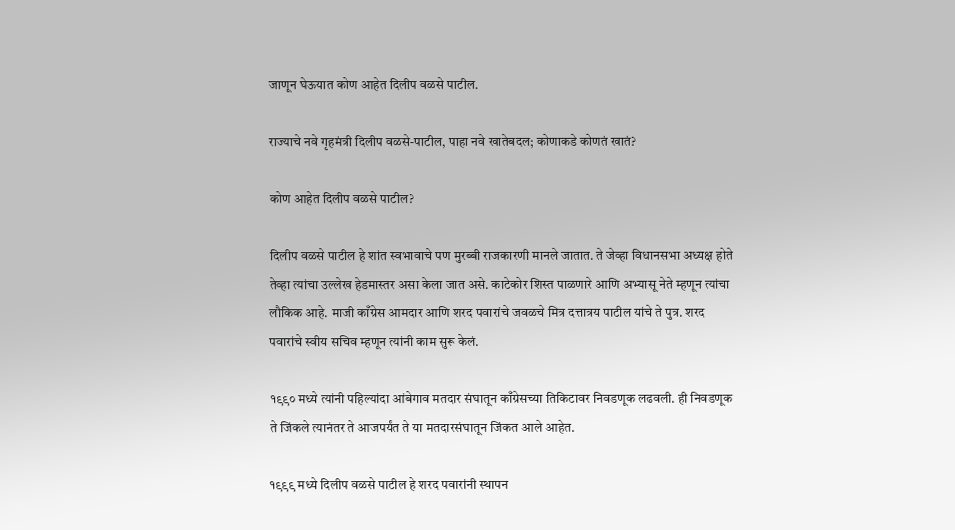जाणून घेऊयात कोण आहेत दिलीप वळसे पाटील.

राज्याचे नवे गृहमंत्री दिलीप वळसे-पाटील, पाहा नवे खातेबदल; कोणाकडे कोणतं खातं?

कोण आहेत दिलीप वळसे पाटील?

दिलीप वळसे पाटील हे शांत स्वभावाचे पण मुरब्बी राजकारणी मानले जातात. ते जेव्हा विधानसभा अध्यक्ष होते तेव्हा त्यांचा उल्लेख हेडमास्तर असा केला जात असे. काटेकोर शिस्त पाळणारे आणि अभ्यासू नेते म्हणून त्यांचा लौकिक आहे. माजी काँग्रेस आमदार आणि शरद पवारांचे जवळचे मित्र दत्तात्रय पाटील यांचे ते पुत्र. शरद पवारांचे स्वीय सचिव म्हणून त्यांनी काम सुरू केलं.

१९९० मध्ये त्यांनी पहिल्यांदा आंबेगाव मतदार संघातून काँग्रेसच्या तिकिटावर निवडणूक लढवली. ही निवडणूक ते जिंकले त्यानंतर ते आजपर्यंत ते या मतदारसंघातून जिंकत आले आहेत.

१९९९ मध्ये दिलीप वळसे पाटील हे शरद पवारांनी स्थापन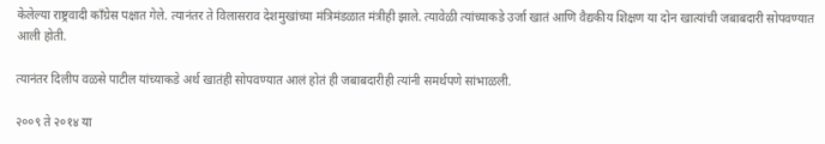केलेल्या राष्ट्रवादी काँग्रेस पक्षात गेले. त्यानंतर ते विलासराव देशमुखांच्या मंत्रिमंडळात मंत्रीही झाले. त्यावेळी त्यांच्याकडे उर्जा खातं आणि वैद्यकीय शिक्षण या दोन खात्यांची जबाबदारी सोपवण्यात आली होती.

त्यानंतर दिलीप वळसे पाटील यांच्याकडे अर्थ खातंही सोपवण्यात आलं होतं ही जबाबदारीही त्यांनी समर्थपणे सांभाळली.

२००९ ते २०१४ या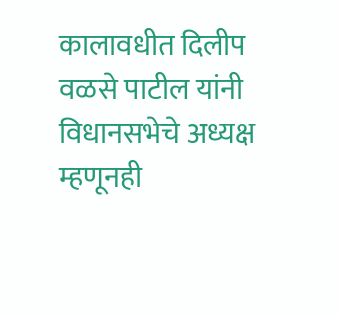कालावधीत दिलीप वळसे पाटील यांनी विधानसभेचे अध्यक्ष म्हणूनही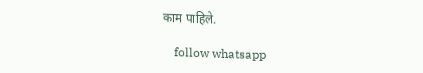काम पाहिले.

    follow whatsapp